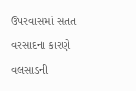ઉપરવાસમાં સતત વરસાદના કારણે વલસાડની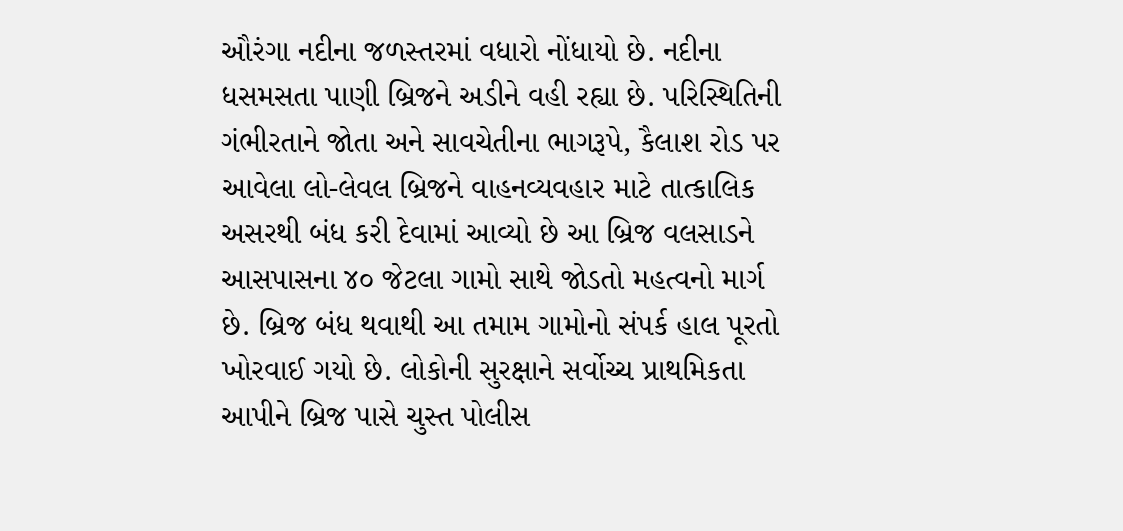ઔરંગા નદીના જળસ્તરમાં વધારો નોંધાયો છે. નદીના ધસમસતા પાણી બ્રિજને અડીને વહી રહ્યા છે. પરિસ્થિતિની ગંભીરતાને જોતા અને સાવચેતીના ભાગરૂપે, કૈલાશ રોડ પર આવેલા લો-લેવલ બ્રિજને વાહનવ્યવહાર માટે તાત્કાલિક અસરથી બંધ કરી દેવામાં આવ્યો છે આ બ્રિજ વલસાડને આસપાસના ૪૦ જેટલા ગામો સાથે જોડતો મહત્વનો માર્ગ છે. બ્રિજ બંધ થવાથી આ તમામ ગામોનો સંપર્ક હાલ પૂરતો ખોરવાઈ ગયો છે. લોકોની સુરક્ષાને સર્વોચ્ચ પ્રાથમિકતા આપીને બ્રિજ પાસે ચુસ્ત પોલીસ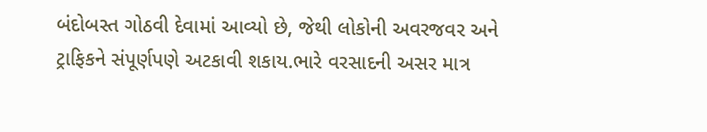બંદોબસ્ત ગોઠવી દેવામાં આવ્યો છે, જેથી લોકોની અવરજવર અને ટ્રાફિકને સંપૂર્ણપણે અટકાવી શકાય.ભારે વરસાદની અસર માત્ર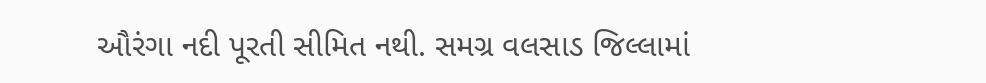ઔરંગા નદી પૂરતી સીમિત નથી. સમગ્ર વલસાડ જિલ્લામાં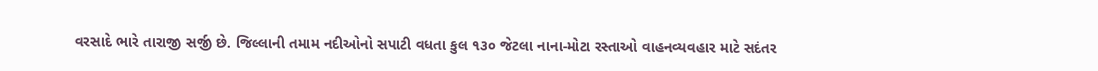વરસાદે ભારે તારાજી સર્જી છે. જિલ્લાની તમામ નદીઓનો સપાટી વધતા કુલ ૧૩૦ જેટલા નાના-મોટા રસ્તાઓ વાહનવ્યવહાર માટે સદંતર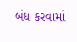બંધ કરવામાં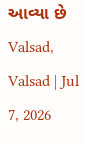આવ્યા છે
Valsad, Valsad | Jul 7, 2026